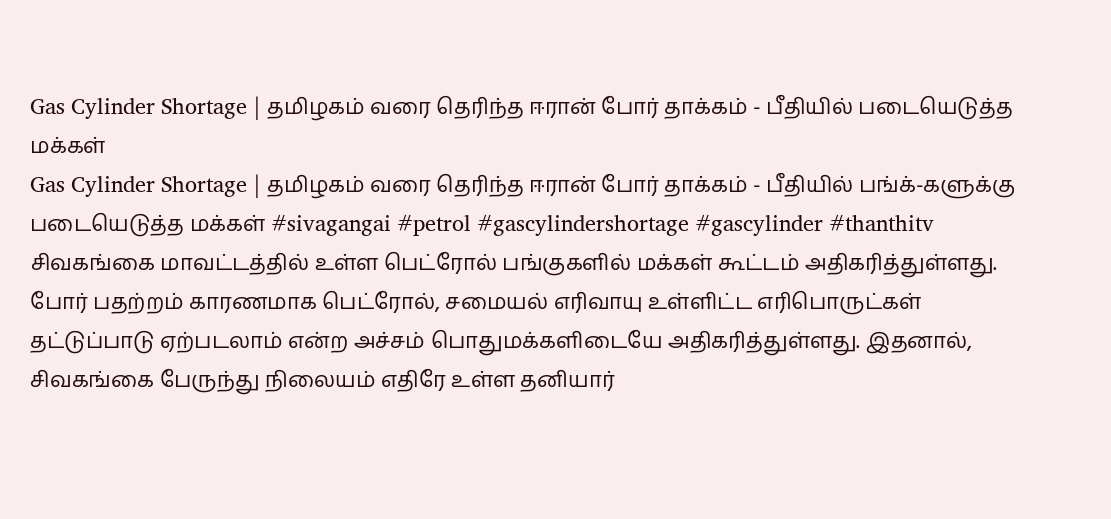Gas Cylinder Shortage | தமிழகம் வரை தெரிந்த ஈரான் போர் தாக்கம் - பீதியில் படையெடுத்த மக்கள்
Gas Cylinder Shortage | தமிழகம் வரை தெரிந்த ஈரான் போர் தாக்கம் - பீதியில் பங்க்-களுக்கு படையெடுத்த மக்கள் #sivagangai #petrol #gascylindershortage #gascylinder #thanthitv சிவகங்கை மாவட்டத்தில் உள்ள பெட்ரோல் பங்குகளில் மக்கள் கூட்டம் அதிகரித்துள்ளது. போர் பதற்றம் காரணமாக பெட்ரோல், சமையல் எரிவாயு உள்ளிட்ட எரிபொருட்கள் தட்டுப்பாடு ஏற்படலாம் என்ற அச்சம் பொதுமக்களிடையே அதிகரித்துள்ளது. இதனால், சிவகங்கை பேருந்து நிலையம் எதிரே உள்ள தனியார்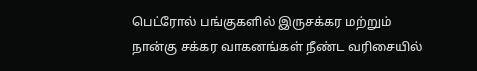பெட்ரோல் பங்குகளில் இருசக்கர மற்றும் நான்கு சக்கர வாகனங்கள் நீண்ட வரிசையில்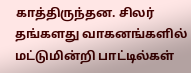காத்திருந்தன. சிலர் தங்களது வாகனங்களில் மட்டுமின்றி பாட்டில்கள்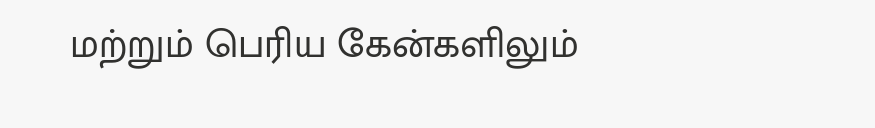மற்றும் பெரிய கேன்களிலும்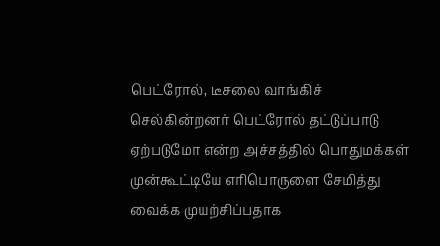பெட்ரோல், டீசலை வாங்கிச் செல்கின்றனர் பெட்ரோல் தட்டுப்பாடு ஏற்படுமோ என்ற அச்சத்தில் பொதுமக்கள் முன்கூட்டியே எரிபொருளை சேமித்து வைக்க முயற்சிப்பதாக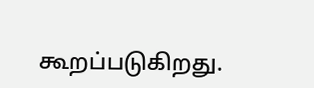கூறப்படுகிறது.